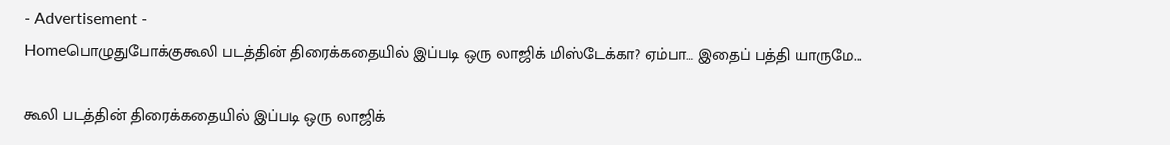- Advertisement -
Homeபொழுதுபோக்குகூலி படத்தின் திரைக்கதையில் இப்படி ஒரு லாஜிக் மிஸ்டேக்கா? ஏம்பா… இதைப் பத்தி யாருமே...

கூலி படத்தின் திரைக்கதையில் இப்படி ஒரு லாஜிக்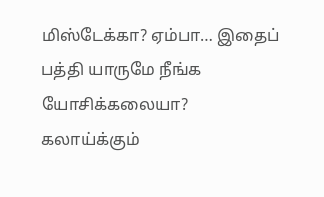மிஸ்டேக்கா? ஏம்பா… இதைப் பத்தி யாருமே நீங்க யோசிக்கலையா? கலாய்க்கும்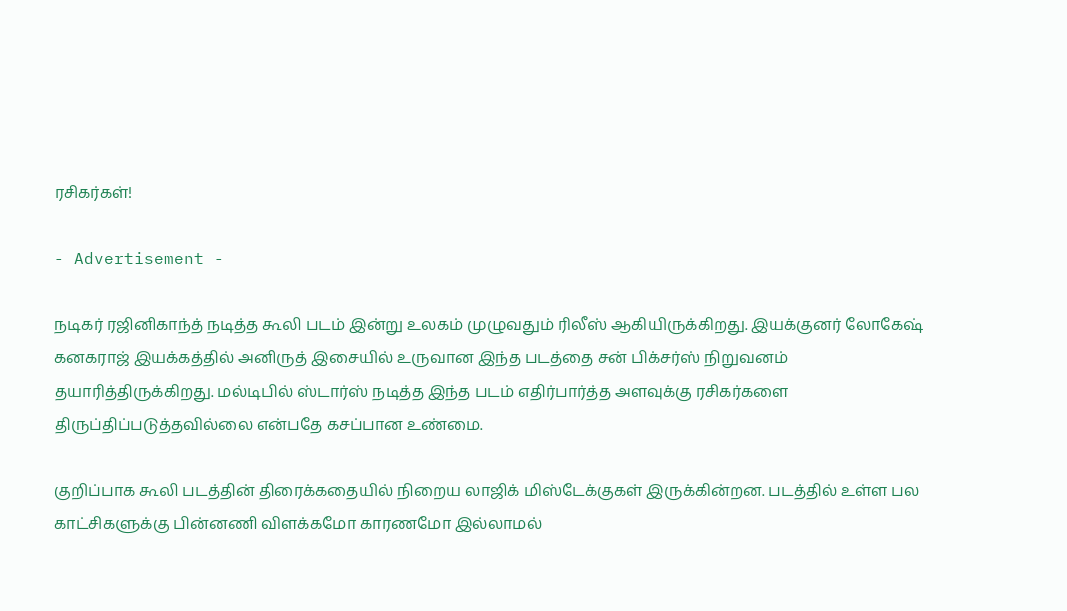ரசிகர்கள்!

- Advertisement -

நடிகர் ரஜினிகாந்த் நடித்த கூலி படம் இன்று உலகம் முழுவதும் ரிலீஸ் ஆகியிருக்கிறது. இயக்குனர் லோகேஷ் கனகராஜ் இயக்கத்தில் அனிருத் இசையில் உருவான இந்த படத்தை சன் பிக்சர்ஸ் நிறுவனம் தயாரித்திருக்கிறது. மல்டிபில் ஸ்டார்ஸ் நடித்த இந்த படம் எதிர்பார்த்த அளவுக்கு ரசிகர்களை திருப்திப்படுத்தவில்லை என்பதே கசப்பான உண்மை.

குறிப்பாக கூலி படத்தின் திரைக்கதையில் நிறைய லாஜிக் மிஸ்டேக்குகள் இருக்கின்றன. படத்தில் உள்ள பல காட்சிகளுக்கு பின்னணி விளக்கமோ காரணமோ இல்லாமல்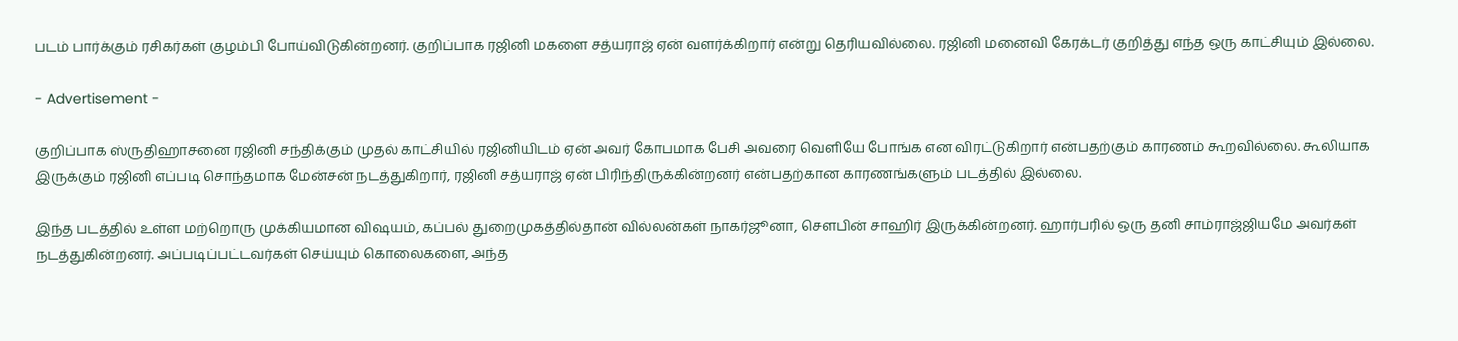படம் பார்க்கும் ரசிகர்கள் குழம்பி போய்விடுகின்றனர். குறிப்பாக ரஜினி மகளை சத்யராஜ் ஏன் வளர்க்கிறார் என்று தெரியவில்லை. ரஜினி மனைவி கேரக்டர் குறித்து எந்த ஒரு காட்சியும் இல்லை.

- Advertisement -

குறிப்பாக ஸ்ருதிஹாசனை ரஜினி சந்திக்கும் முதல் காட்சியில் ரஜினியிடம் ஏன் அவர் கோபமாக பேசி அவரை வெளியே போங்க என விரட்டுகிறார் என்பதற்கும் காரணம் கூறவில்லை. கூலியாக இருக்கும் ரஜினி எப்படி சொந்தமாக மேன்சன் நடத்துகிறார், ரஜினி சத்யராஜ் ஏன் பிரிந்திருக்கின்றனர் என்பதற்கான காரணங்களும் படத்தில் இல்லை.

இந்த படத்தில் உள்ள மற்றொரு முக்கியமான விஷயம், கப்பல் துறைமுகத்தில்தான் வில்லன்கள் நாகர்ஜூனா, செளபின் சாஹிர் இருக்கின்றனர். ஹார்பரில் ஒரு தனி சாம்ராஜ்ஜியமே அவர்கள் நடத்துகின்றனர். அப்படிப்பட்டவர்கள் செய்யும் கொலைகளை, அந்த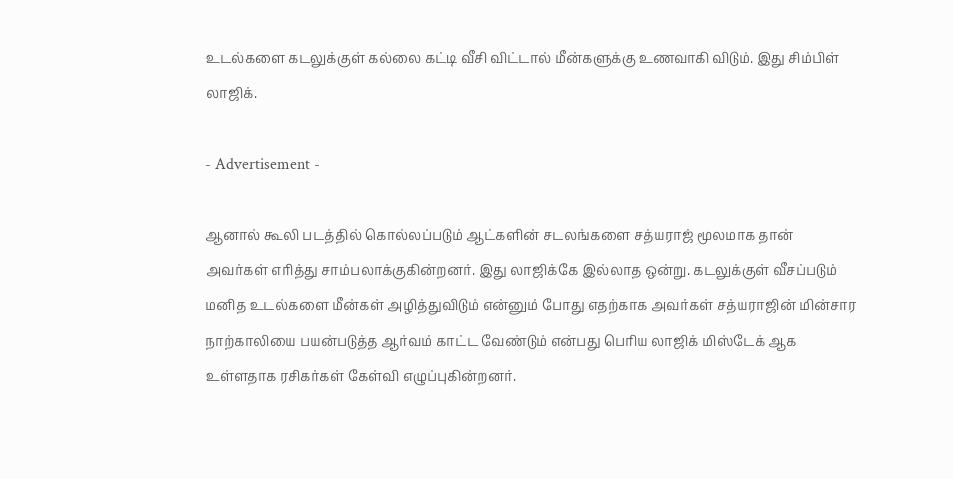உடல்களை கடலுக்குள் கல்லை கட்டி வீசி விட்டால் மீன்களுக்கு உணவாகி விடும். இது சிம்பிள் லாஜிக்.

- Advertisement -

ஆனால் கூலி படத்தில் கொல்லப்படும் ஆட்களின் சடலங்களை சத்யராஜ் மூலமாக தான் அவர்கள் எரித்து சாம்பலாக்குகின்றனர். இது லாஜிக்கே இல்லாத ஒன்று. கடலுக்குள் வீசப்படும் மனித உடல்களை மீன்கள் அழித்துவிடும் என்னும் போது எதற்காக அவர்கள் சத்யராஜின் மின்சார நாற்காலியை பயன்படுத்த ஆர்வம் காட்ட வேண்டும் என்பது பெரிய லாஜிக் மிஸ்டேக் ஆக உள்ளதாக ரசிகர்கள் கேள்வி எழுப்புகின்றனர்.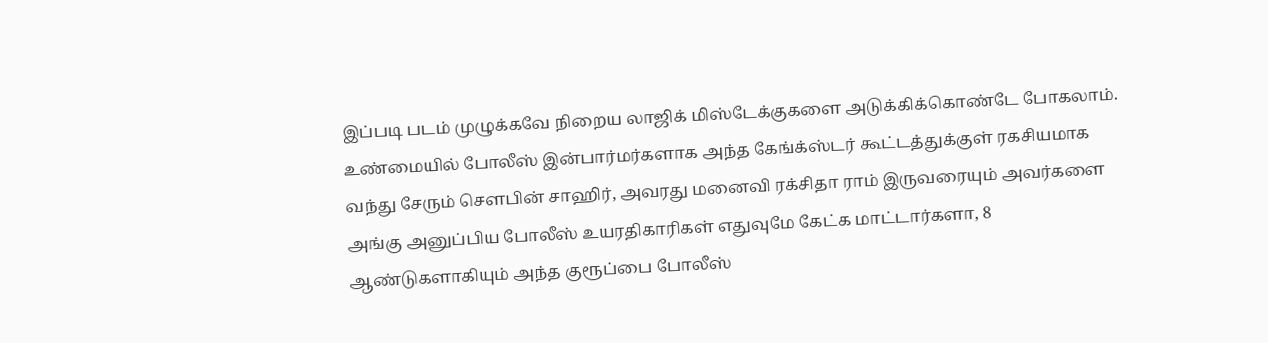இப்படி படம் முழுக்கவே நிறைய லாஜிக் மிஸ்டேக்குகளை அடுக்கிக்கொண்டே போகலாம். உண்மையில் போலீஸ் இன்பார்மர்களாக அந்த கேங்க்ஸ்டர் கூட்டத்துக்குள் ரகசியமாக வந்து சேரும் சௌபின் சாஹிர், அவரது மனைவி ரக்சிதா ராம் இருவரையும் அவர்களை அங்கு அனுப்பிய போலீஸ் உயரதிகாரிகள் எதுவுமே கேட்க மாட்டார்களா, 8 ஆண்டுகளாகியும் அந்த குரூப்பை போலீஸ்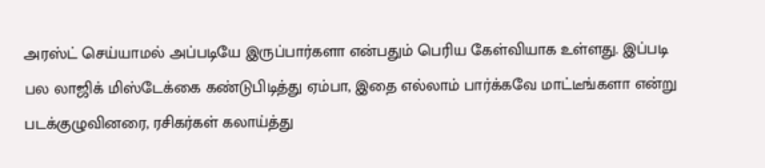அரஸ்ட் செய்யாமல் அப்படியே இருப்பார்களா என்பதும் பெரிய கேள்வியாக உள்ளது. இப்படி பல லாஜிக் மிஸ்டேக்கை கண்டுபிடித்து ஏம்பா, இதை எல்லாம் பார்க்கவே மாட்டீங்களா என்று படக்குழுவினரை, ரசிகர்கள் கலாய்த்து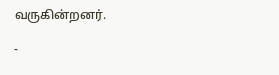வருகின்றனர்.

-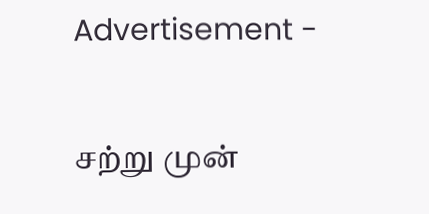Advertisement -

சற்று முன்